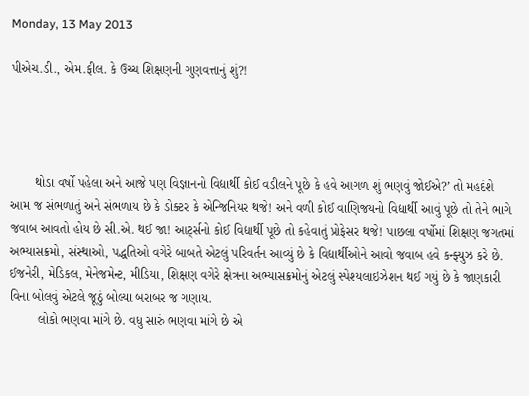Monday, 13 May 2013

પીએચ.ડી., એમ.ફીલ. કે ઉચ્ચ શિક્ષણની ગુણવત્તાનું શું?!




       થોડા વર્ષો પહેલા અને આજે પણ વિજ્ઞાનનો વિદ્યાર્થી કોઈ વડીલને પૂછે કે હવે આગળ શું ભણવું જોઈએ?’ તો મહદંશે આમ જ સંભળાતું અને સંભળાય છે કે ડોક્ટર કે એન્જિનિયર થજે! અને વળી કોઈ વાણિજયનો વિદ્યાર્થી આવું પૂછે તો તેને ભાગે જવાબ આવતો હોય છે સી.એ. થઈ જા! આર્ટ્સનો કોઈ વિદ્યાર્થી પૂછે તો કહેવાતું પ્રોફેસર થજે! પાછલા વર્ષોમાં શિક્ષણ જગતમાં અભ્યાસક્રમો, સંસ્થાઓ, પદ્ધતિઓ વગેરે બાબતે એટલું પરિવર્તન આવ્યું છે કે વિદ્યાર્થીઓને આવો જવાબ હવે કન્ફ્યુઝ કરે છે. ઈજનેરી, મેડિકલ, મેનેજમેન્ટ, મીડિયા, શિક્ષણ વગેરે ક્ષેત્રના અભ્યાસક્રમોનું એટલું સ્પેશ્યલાઇઝેશન થઈ ગયું છે કે જાણકારી વિના બોલવું એટલે જૂઠું બોલ્યા બરાબર જ ગણાય.
        લોકો ભણવા માંગે છે. વધુ સારું ભણવા માંગે છે એ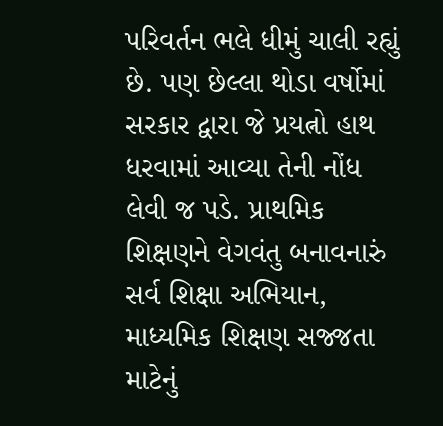પરિવર્તન ભલે ધીમું ચાલી રહ્યું છે. પણ છેલ્લા થોડા વર્ષોમાં સરકાર દ્વારા જે પ્રયત્નો હાથ ધરવામાં આવ્યા તેની નોંધ લેવી જ પડે. પ્રાથમિક શિક્ષણને વેગવંતુ બનાવનારું સર્વ શિક્ષા અભિયાન, માધ્યમિક શિક્ષણ સજ્જતા માટેનું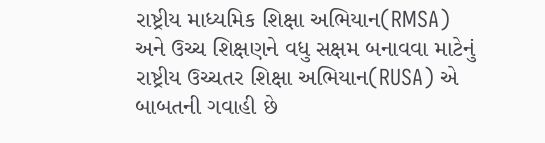રાષ્ટ્રીય માધ્યમિક શિક્ષા અભિયાન(RMSA) અને ઉચ્ચ શિક્ષણને વધુ સક્ષમ બનાવવા માટેનું રાષ્ટ્રીય ઉચ્ચતર શિક્ષા અભિયાન(RUSA) એ બાબતની ગવાહી છે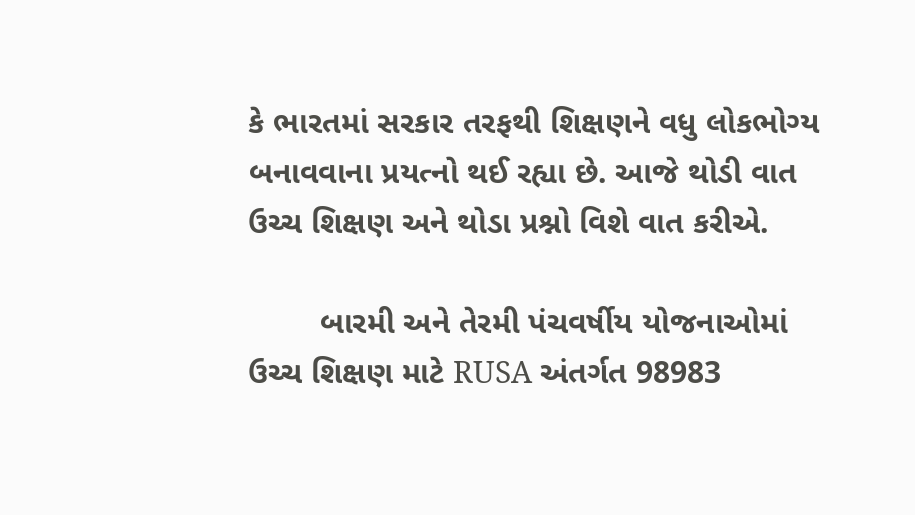કે ભારતમાં સરકાર તરફથી શિક્ષણને વધુ લોકભોગ્ય બનાવવાના પ્રયત્નો થઈ રહ્યા છે. આજે થોડી વાત ઉચ્ચ શિક્ષણ અને થોડા પ્રશ્નો વિશે વાત કરીએ.

        બારમી અને તેરમી પંચવર્ષીય યોજનાઓમાં ઉચ્ચ શિક્ષણ માટે RUSA અંતર્ગત 98983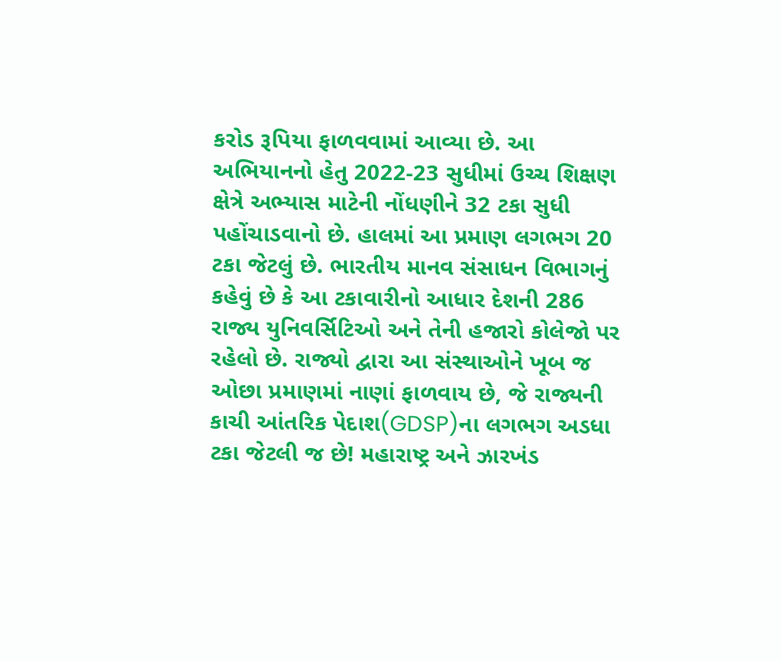કરોડ રૂપિયા ફાળવવામાં આવ્યા છે. આ અભિયાનનો હેતુ 2022-23 સુધીમાં ઉચ્ચ શિક્ષણ ક્ષેત્રે અભ્યાસ માટેની નોંધણીને 32 ટકા સુધી પહોંચાડવાનો છે. હાલમાં આ પ્રમાણ લગભગ 20 ટકા જેટલું છે. ભારતીય માનવ સંસાધન વિભાગનું કહેવું છે કે આ ટકાવારીનો આધાર દેશની 286 રાજ્ય યુનિવર્સિટિઓ અને તેની હજારો કોલેજો પર રહેલો છે. રાજ્યો દ્વારા આ સંસ્થાઓને ખૂબ જ ઓછા પ્રમાણમાં નાણાં ફાળવાય છે, જે રાજ્યની કાચી આંતરિક પેદાશ(GDSP)ના લગભગ અડધા ટકા જેટલી જ છે! મહારાષ્ટ્ર અને ઝારખંડ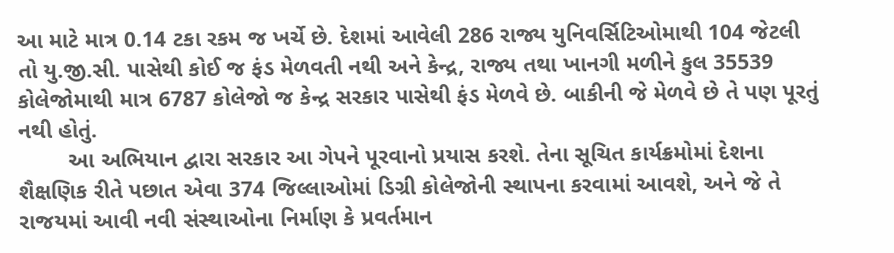આ માટે માત્ર 0.14 ટકા રકમ જ ખર્ચે છે. દેશમાં આવેલી 286 રાજ્ય યુનિવર્સિટિઓમાથી 104 જેટલી તો યુ.જી.સી. પાસેથી કોઈ જ ફંડ મેળવતી નથી અને કેન્દ્ર, રાજ્ય તથા ખાનગી મળીને કુલ 35539 કોલેજોમાથી માત્ર 6787 કોલેજો જ કેન્દ્ર સરકાર પાસેથી ફંડ મેળવે છે. બાકીની જે મેળવે છે તે પણ પૂરતું નથી હોતું.
        આ અભિયાન દ્વારા સરકાર આ ગેપને પૂરવાનો પ્રયાસ કરશે. તેના સૂચિત કાર્યક્રમોમાં દેશના શૈક્ષણિક રીતે પછાત એવા 374 જિલ્લાઓમાં ડિગ્રી કોલેજોની સ્થાપના કરવામાં આવશે, અને જે તે રાજયમાં આવી નવી સંસ્થાઓના નિર્માણ કે પ્રવર્તમાન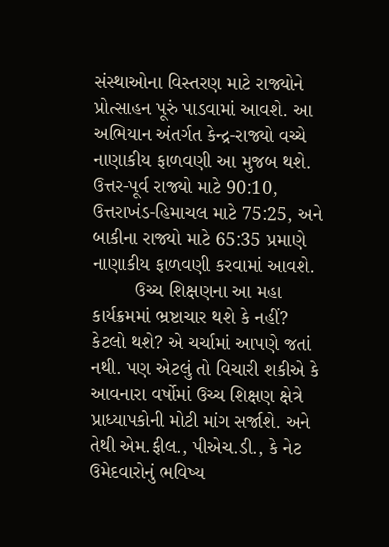સંસ્થાઓના વિસ્તરણ માટે રાજ્યોને પ્રોત્સાહન પૂરું પાડવામાં આવશે. આ અભિયાન અંતર્ગત કેન્દ્ર-રાજ્યો વચ્ચે નાણાકીય ફાળવણી આ મુજબ થશે. ઉત્તર-પૂર્વ રાજ્યો માટે 90:10, ઉત્તરાખંડ-હિમાચલ માટે 75:25, અને બાકીના રાજ્યો માટે 65:35 પ્રમાણે નાણાકીય ફાળવણી કરવામાં આવશે.
        ઉચ્ચ શિક્ષણના આ મહા કાર્યક્રમમાં ભ્રષ્ટાચાર થશે કે નહીં? કેટલો થશે? એ ચર્ચામાં આપણે જતાં નથી. પણ એટલું તો વિચારી શકીએ કે આવનારા વર્ષોમાં ઉચ્ચ શિક્ષણ ક્ષેત્રે પ્રાધ્યાપકોની મોટી માંગ સર્જાશે. અને તેથી એમ.ફીલ., પીએચ.ડી., કે નેટ ઉમેદવારોનું ભવિષ્ય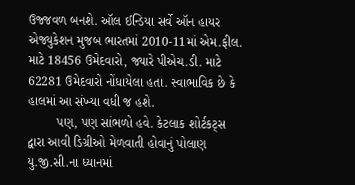ઉજ્જવળ બનશે. ઑલ ઈન્ડિયા સર્વે ઑન હાયર એજ્યુકેશન મુજબ ભારતમાં 2010-11માં એમ.ફીલ. માટે 18456 ઉમેદવારો, જ્યારે પીએચ.ડી. માટે 62281 ઉમેદવારો નોંધાયેલા હતા. સ્વાભાવિક છે કે હાલમાં આ સંખ્યા વધી જ હશે.
        પણ, પણ સાંભળો હવે. કેટલાક શોર્ટકટ્સ દ્વારા આવી ડિગ્રીઓ મેળવાતી હોવાનું પોલાણ યુ.જી.સી.ના ધ્યાનમાં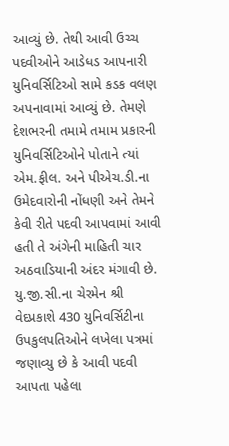આવ્યું છે. તેથી આવી ઉચ્ચ પદવીઓને આડેધડ આપનારી યુનિવર્સિટિઓ સામે કડક વલણ અપનાવામાં આવ્યું છે. તેમણે દેશભરની તમામે તમામ પ્રકારની યુનિવર્સિટિઓને પોતાને ત્યાં એમ.ફીલ. અને પીએચ.ડી.ના ઉમેદવારોની નોંધણી અને તેમને કેવી રીતે પદવી આપવામાં આવી હતી તે અંગેની માહિતી ચાર અઠવાડિયાની અંદર મંગાવી છે. યુ.જી.સી.ના ચેરમેન શ્રી વેદપ્રકાશે 430 યુનિવર્સિટીના ઉપકુલપતિઓને લખેલા પત્રમાં જણાવ્યુ છે કે આવી પદવી આપતા પહેલા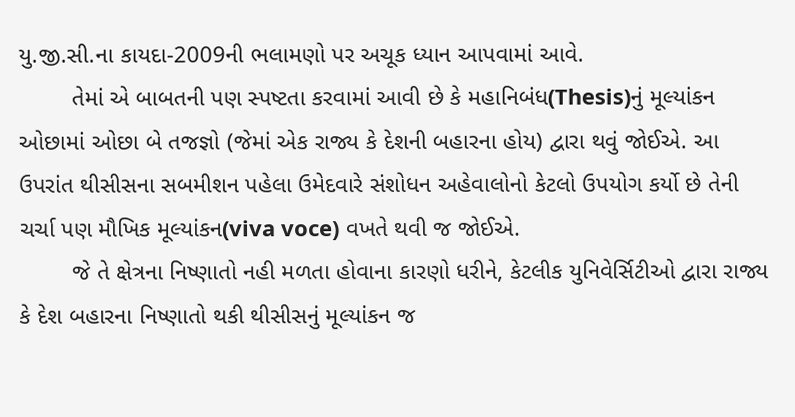યુ.જી.સી.ના કાયદા-2009ની ભલામણો પર અચૂક ધ્યાન આપવામાં આવે.
        તેમાં એ બાબતની પણ સ્પષ્ટતા કરવામાં આવી છે કે મહાનિબંધ(Thesis)નું મૂલ્યાંકન ઓછામાં ઓછા બે તજજ્ઞો (જેમાં એક રાજ્ય કે દેશની બહારના હોય) દ્વારા થવું જોઈએ. આ ઉપરાંત થીસીસના સબમીશન પહેલા ઉમેદવારે સંશોધન અહેવાલોનો કેટલો ઉપયોગ કર્યો છે તેની ચર્ચા પણ મૌખિક મૂલ્યાંકન(viva voce) વખતે થવી જ જોઈએ.
        જે તે ક્ષેત્રના નિષ્ણાતો નહી મળતા હોવાના કારણો ધરીને, કેટલીક યુનિવેર્સિટીઓ દ્વારા રાજ્ય કે દેશ બહારના નિષ્ણાતો થકી થીસીસનું મૂલ્યાંકન જ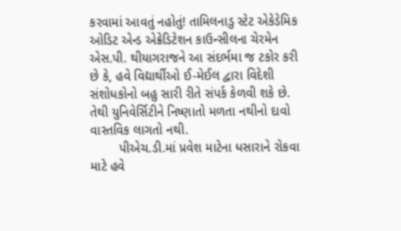કરવામાં આવતું નહોતું! તામિલનાડુ સ્ટેટ એકેડેમિક ઓડિટ એન્ડ એક્રેડિટેશન કાઉન્સીલના ચેરમેન એસ.પી. થીયાગરાજને આ સંદર્ભમા જ ટકોર કરી છે કે, હવે વિદ્યાર્થીઓ ઈ-મેઈલ દ્વારા વિદેશી સંશોધકોનો બહુ સારી રીતે સંપર્ક કેળવી શકે છે. તેથી યુનિવેર્સિટીને નિષ્ણાતો મળતા નથીનો દાવો વાસ્તવિક લાગતો નથી.
        પીએચ.ડી.માં પ્રવેશ માટેના ધસારાને રોકવા માટે હવે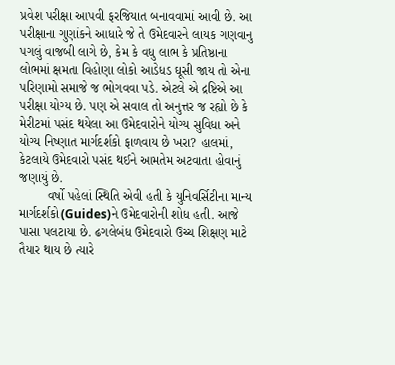પ્રવેશ પરીક્ષા આપવી ફરજિયાત બનાવવામાં આવી છે. આ પરીક્ષાના ગુણાંકને આધારે જે તે ઉમેદવારને લાયક ગણવાનુ પગલું વાજબી લાગે છે, કેમ કે વધુ લાભ કે પ્રતિષ્ઠાના લોભમાં ક્ષમતા વિહોણા લોકો આડેધડ ઘૂસી જાય તો એના પરિણામો સમાજે જ ભોગવવા પડે. એટલે એ દ્રષ્ટિએ આ પરીક્ષા યોગ્ય છે. પણ એ સવાલ તો અનુત્તર જ રહ્યો છે કે મેરીટમાં પસંદ થયેલા આ ઉમેદવારોને યોગ્ય સુવિધા અને યોગ્ય નિષ્ણાત માર્ગદર્શકો ફાળવાય છે ખરા? હાલમાં, કેટલાયે ઉમેદવારો પસંદ થઈને આમતેમ અટવાતા હોવાનું જણાયું છે.
        વર્ષો પહેલાં સ્થિતિ એવી હતી કે યુનિવર્સિટીના માન્ય માર્ગદર્શકો(Guides)ને ઉમેદવારોની શોધ હતી. આજે પાસા પલટાયા છે. ઢગલેબંધ ઉમેદવારો ઉચ્ચ શિક્ષણ માટે તૈયાર થાય છે ત્યારે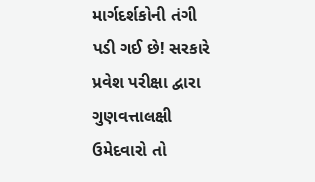માર્ગદર્શકોની તંગી પડી ગઈ છે! સરકારે પ્રવેશ પરીક્ષા દ્વારા ગુણવત્તાલક્ષી ઉમેદવારો તો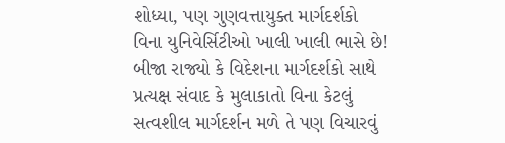શોધ્યા, પણ ગુણવત્તાયુક્ત માર્ગદર્શકો વિના યુનિવેર્સિટીઓ ખાલી ખાલી ભાસે છે! બીજા રાજ્યો કે વિદેશના માર્ગદર્શકો સાથે પ્રત્યક્ષ સંવાદ કે મુલાકાતો વિના કેટલું સત્વશીલ માર્ગદર્શન મળે તે પણ વિચારવું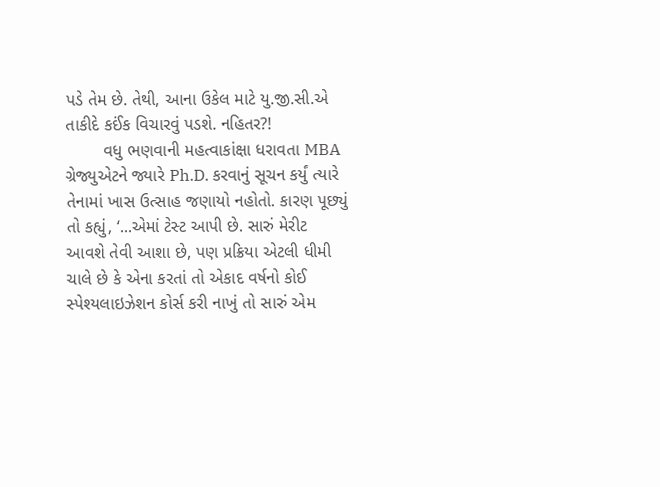પડે તેમ છે. તેથી, આના ઉકેલ માટે યુ.જી.સી.એ તાકીદે કઈંક વિચારવું પડશે. નહિતર?!
        વધુ ભણવાની મહત્વાકાંક્ષા ધરાવતા MBA ગ્રેજ્યુએટને જ્યારે Ph.D. કરવાનું સૂચન કર્યું ત્યારે તેનામાં ખાસ ઉત્સાહ જણાયો નહોતો. કારણ પૂછ્યું તો કહ્યું, ‘...એમાં ટેસ્ટ આપી છે. સારું મેરીટ આવશે તેવી આશા છે, પણ પ્રક્રિયા એટલી ધીમી ચાલે છે કે એના કરતાં તો એકાદ વર્ષનો કોઈ સ્પેશ્યલાઇઝેશન કોર્સ કરી નાખું તો સારું એમ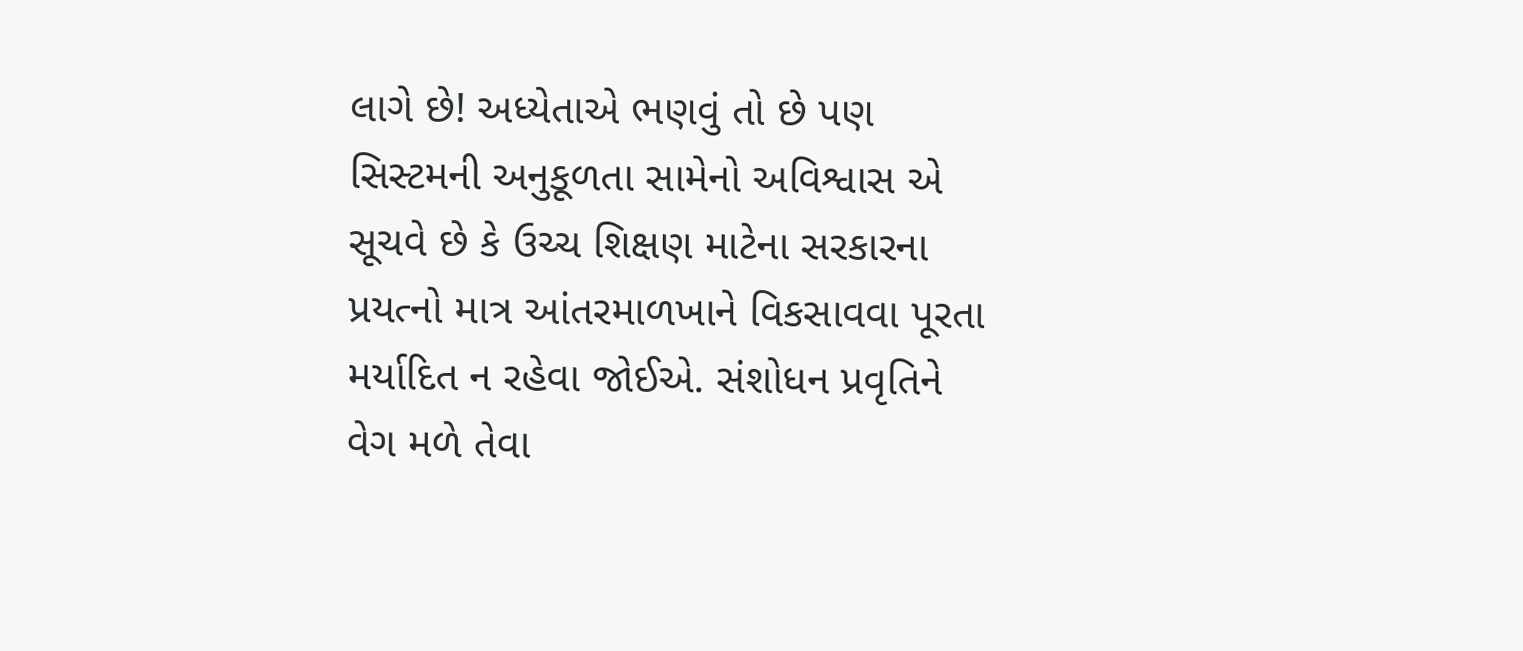લાગે છે! અધ્યેતાએ ભણવું તો છે પણ સિસ્ટમની અનુકૂળતા સામેનો અવિશ્વાસ એ સૂચવે છે કે ઉચ્ચ શિક્ષણ માટેના સરકારના પ્રયત્નો માત્ર આંતરમાળખાને વિકસાવવા પૂરતા મર્યાદિત ન રહેવા જોઈએ. સંશોધન પ્રવૃતિને વેગ મળે તેવા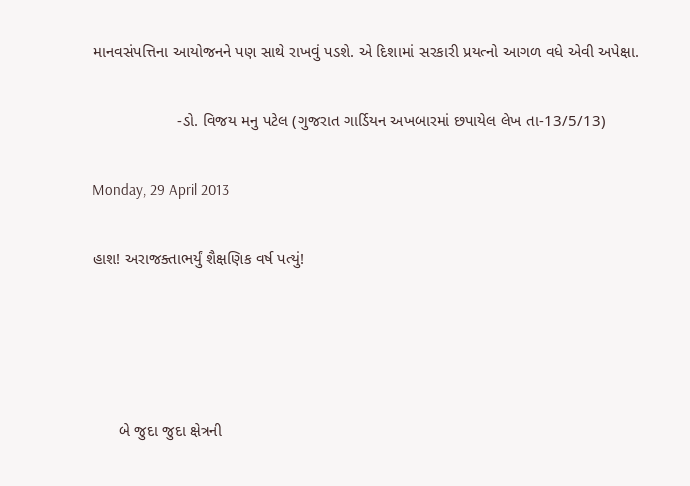માનવસંપત્તિના આયોજનને પણ સાથે રાખવું પડશે. એ દિશામાં સરકારી પ્રયત્નો આગળ વધે એવી અપેક્ષા.

                   -ડો. વિજય મનુ પટેલ (ગુજરાત ગાર્ડિયન અખબારમાં છપાયેલ લેખ તા-13/5/13)

Monday, 29 April 2013

હાશ! અરાજક્તાભર્યું શૈક્ષણિક વર્ષ પત્યું!




      બે જુદા જુદા ક્ષેત્રની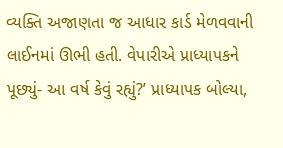વ્યક્તિ અજાણતા જ આધાર કાર્ડ મેળવવાની લાઈનમાં ઊભી હતી. વેપારીએ પ્રાધ્યાપકને પૂછ્યું- આ વર્ષ કેવું રહ્યું?’ પ્રાધ્યાપક બોલ્યા,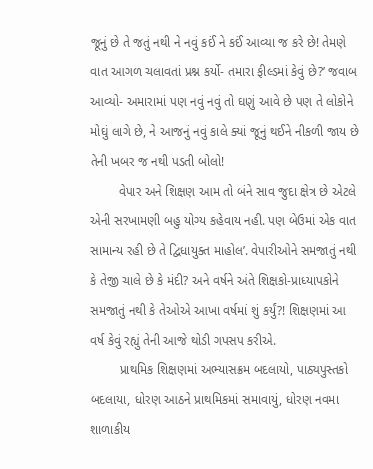જૂનું છે તે જતું નથી ને નવું કઈં ને કઈં આવ્યા જ કરે છે! તેમણે વાત આગળ ચલાવતાં પ્રશ્ન કર્યો- તમારા ફીલ્ડમાં કેવું છે?’ જવાબ આવ્યો- અમારામાં પણ નવું નવું તો ઘણું આવે છે પણ તે લોકોને મોઘું લાગે છે, ને આજનું નવું કાલે ક્યાં જૂનું થઈને નીકળી જાય છે તેની ખબર જ નથી પડતી બોલો!
        વેપાર અને શિક્ષણ આમ તો બંને સાવ જુદા ક્ષેત્ર છે એટલે એની સરખામણી બહુ યોગ્ય કહેવાય નહી. પણ બેઉમાં એક વાત સામાન્ય રહી છે તે દ્વિધાયુક્ત માહોલ’. વેપારીઓને સમજાતું નથી કે તેજી ચાલે છે કે મંદી? અને વર્ષને અંતે શિક્ષકો-પ્રાધ્યાપકોને સમજાતું નથી કે તેઓએ આખા વર્ષમાં શું કર્યું?! શિક્ષણમાં આ વર્ષ કેવું રહ્યું તેની આજે થોડી ગપસપ કરીએ.
        પ્રાથમિક શિક્ષણમાં અભ્યાસક્રમ બદલાયો, પાઠ્યપુસ્તકો બદલાયા, ધોરણ આઠને પ્રાથમિકમાં સમાવાયું, ધોરણ નવમા શાળાકીય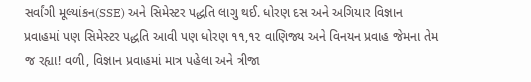સર્વાંગી મૂલ્યાંકન(SSE) અને સિમેસ્ટર પદ્ધતિ લાગુ થઈ. ધોરણ દસ અને અગિયાર વિજ્ઞાન પ્રવાહમાં પણ સિમેસ્ટર પદ્ધતિ આવી પણ ધોરણ ૧૧,૧૨ વાણિજ્ય અને વિનયન પ્રવાહ જેમના તેમ જ રહ્યા! વળી, વિજ્ઞાન પ્રવાહમાં માત્ર પહેલા અને ત્રીજા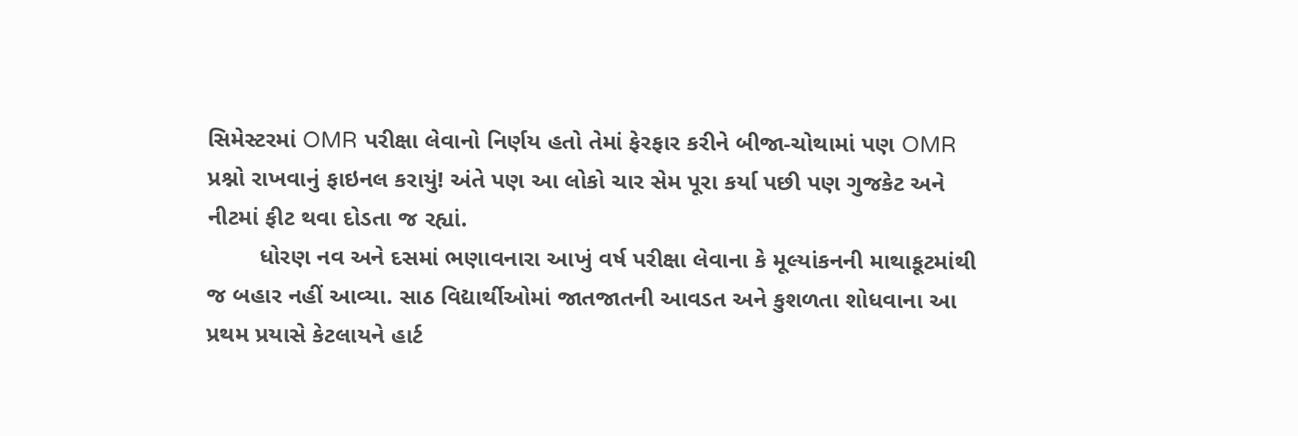સિમેસ્ટરમાં OMR પરીક્ષા લેવાનો નિર્ણય હતો તેમાં ફેરફાર કરીને બીજા-ચોથામાં પણ OMR પ્રશ્નો રાખવાનું ફાઇનલ કરાયું! અંતે પણ આ લોકો ચાર સેમ પૂરા કર્યા પછી પણ ગુજકેટ અને નીટમાં ફીટ થવા દોડતા જ રહ્યાં.
        ધોરણ નવ અને દસમાં ભણાવનારા આખું વર્ષ પરીક્ષા લેવાના કે મૂલ્યાંકનની માથાકૂટમાંથી જ બહાર નહીં આવ્યા. સાઠ વિદ્યાર્થીઓમાં જાતજાતની આવડત અને કુશળતા શોધવાના આ પ્રથમ પ્રયાસે કેટલાયને હાર્ટ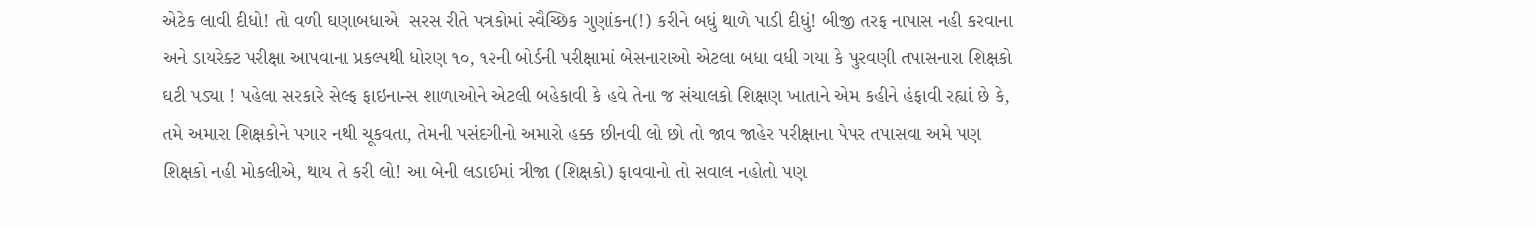એટેક લાવી દીધો! તો વળી ઘણાબધાએ  સરસ રીતે પત્રકોમાં સ્વૈચ્છિક ગુણાંકન(!) કરીને બધું થાળે પાડી દીધું! બીજી તરફ નાપાસ નહી કરવાના અને ડાયરેક્ટ પરીક્ષા આપવાના પ્રકલ્પથી ધોરણ ૧૦, ૧૨ની બોર્ડની પરીક્ષામાં બેસનારાઓ એટલા બધા વધી ગયા કે પુરવણી તપાસનારા શિક્ષકો ઘટી પડ્યા ! પહેલા સરકારે સેલ્ફ ફાઇનાન્સ શાળાઓને એટલી બહેકાવી કે હવે તેના જ સંચાલકો શિક્ષણ ખાતાને એમ કહીને હંફાવી રહ્યાં છે કે, તમે અમારા શિક્ષકોને પગાર નથી ચૂકવતા, તેમની પસંદગીનો અમારો હક્ક છીનવી લો છો તો જાવ જાહેર પરીક્ષાના પેપર તપાસવા અમે પણ શિક્ષકો નહી મોકલીએ, થાય તે કરી લો! આ બેની લડાઈમાં ત્રીજા (શિક્ષકો) ફાવવાનો તો સવાલ નહોતો પણ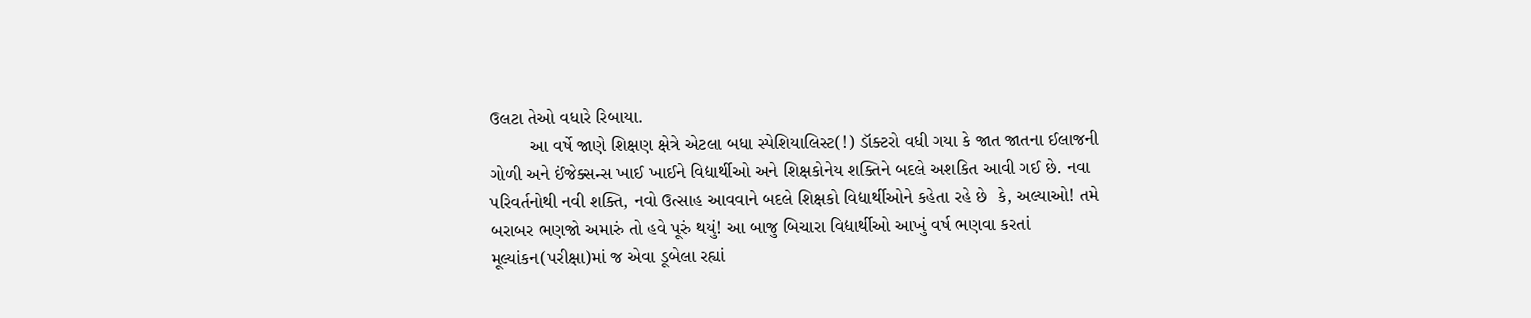ઉલટા તેઓ વધારે રિબાયા.
        આ વર્ષે જાણે શિક્ષણ ક્ષેત્રે એટલા બધા સ્પેશિયાલિસ્ટ(!) ડૉક્ટરો વધી ગયા કે જાત જાતના ઈલાજની ગોળી અને ઈંજેક્સન્સ ખાઈ ખાઈને વિદ્યાર્થીઓ અને શિક્ષકોનેય શક્તિને બદલે અશકિત આવી ગઈ છે. નવા પરિવર્તનોથી નવી શક્તિ, નવો ઉત્સાહ આવવાને બદલે શિક્ષકો વિદ્યાર્થીઓને કહેતા રહે છે  કે, અલ્યાઓ! તમે બરાબર ભણજો અમારું તો હવે પૂરું થયું! આ બાજુ બિચારા વિદ્યાર્થીઓ આખું વર્ષ ભણવા કરતાં મૂલ્યાંકન(પરીક્ષા)માં જ એવા ડૂબેલા રહ્યાં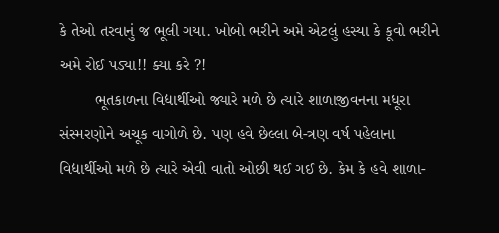કે તેઓ તરવાનું જ ભૂલી ગયા. ખોબો ભરીને અમે એટલું હસ્યા કે કૂવો ભરીને અમે રોઈ પડ્યા!! ક્યા કરે ?!
        ભૂતકાળના વિદ્યાર્થીઓ જ્યારે મળે છે ત્યારે શાળાજીવનના મધૂરા સંસ્મરણોને અચૂક વાગોળે છે. પણ હવે છેલ્લા બે-ત્રણ વર્ષ પહેલાના વિદ્યાર્થીઓ મળે છે ત્યારે એવી વાતો ઓછી થઈ ગઈ છે. કેમ કે હવે શાળા-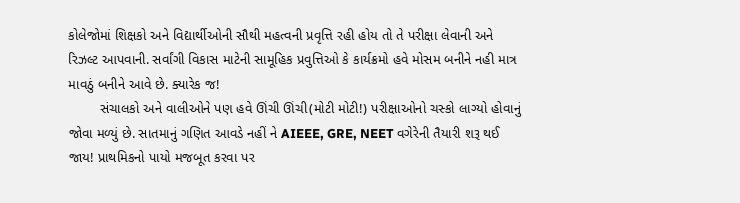કોલેજોમાં શિક્ષકો અને વિદ્યાર્થીઓની સૌથી મહત્વની પ્રવૃત્તિ રહી હોય તો તે પરીક્ષા લેવાની અને રિઝલ્ટ આપવાની. સર્વાંગી વિકાસ માટેની સામૂહિક પ્રવુત્તિઓ કે કાર્યક્રમો હવે મોસમ બનીને નહી માત્ર માવઠું બનીને આવે છે. ક્યારેક જ!
        સંચાલકો અને વાલીઓને પણ હવે ઊંચી ઊંચી(મોટી મોટી!) પરીક્ષાઓનો ચસ્કો લાગ્યો હોવાનું જોવા મળ્યું છે. સાતમાનું ગણિત આવડે નહીં ને AIEEE, GRE, NEET વગેરેની તૈયારી શરૂ થઈ જાય! પ્રાથમિકનો પાયો મજબૂત કરવા પર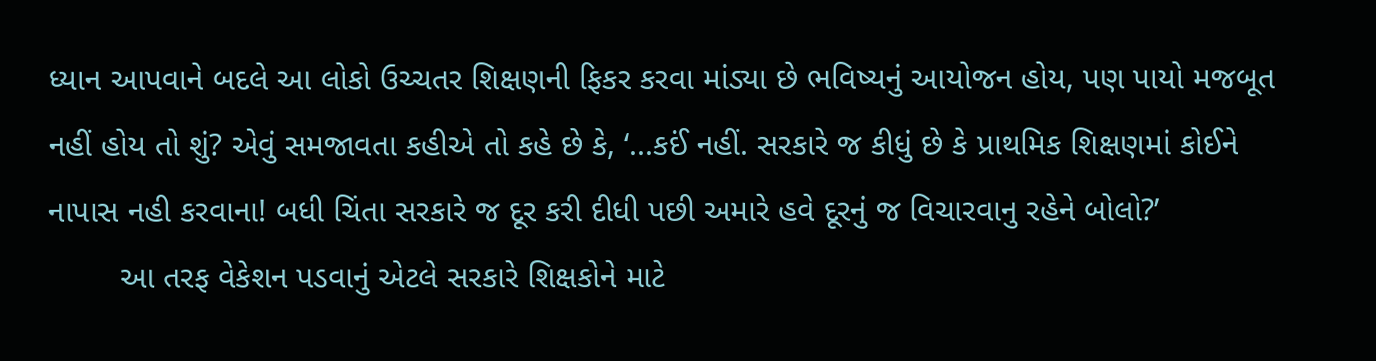ધ્યાન આપવાને બદલે આ લોકો ઉચ્ચતર શિક્ષણની ફિકર કરવા માંડ્યા છે ભવિષ્યનું આયોજન હોય, પણ પાયો મજબૂત નહીં હોય તો શું? એવું સમજાવતા કહીએ તો કહે છે કે, ‘...કઈં નહીં. સરકારે જ કીધું છે કે પ્રાથમિક શિક્ષણમાં કોઈને નાપાસ નહી કરવાના! બધી ચિંતા સરકારે જ દૂર કરી દીધી પછી અમારે હવે દૂરનું જ વિચારવાનુ રહેને બોલો?’
        આ તરફ વેકેશન પડવાનું એટલે સરકારે શિક્ષકોને માટે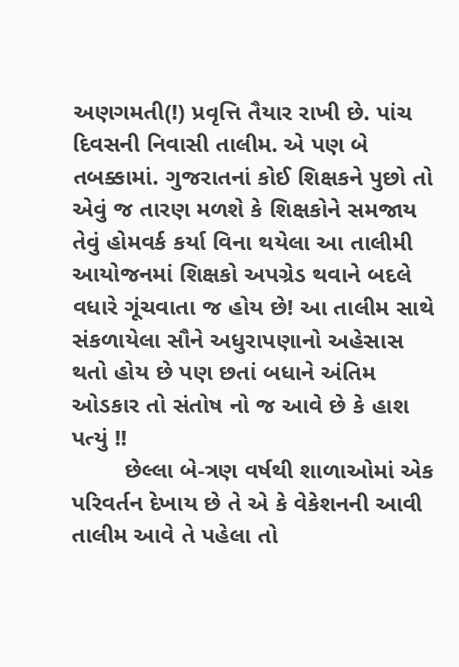અણગમતી(!) પ્રવૃત્તિ તૈયાર રાખી છે. પાંચ દિવસની નિવાસી તાલીમ. એ પણ બે તબક્કામાં. ગુજરાતનાં કોઈ શિક્ષકને પુછો તો એવું જ તારણ મળશે કે શિક્ષકોને સમજાય તેવું હોમવર્ક કર્યા વિના થયેલા આ તાલીમી આયોજનમાં શિક્ષકો અપગ્રેડ થવાને બદલે વધારે ગૂંચવાતા જ હોય છે! આ તાલીમ સાથે સંકળાયેલા સૌને અધુરાપણાનો અહેસાસ થતો હોય છે પણ છતાં બધાને અંતિમ ઓડકાર તો સંતોષ નો જ આવે છે કે હાશ પત્યું !!
        છેલ્લા બે-ત્રણ વર્ષથી શાળાઓમાં એક પરિવર્તન દેખાય છે તે એ કે વેકેશનની આવી તાલીમ આવે તે પહેલા તો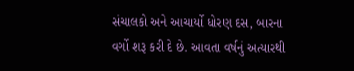સંચાલકો અને આચાર્યો ધોરણ દસ, બારના વર્ગો શરૂ કરી દે છે. આવતા વર્ષનું અત્યારથી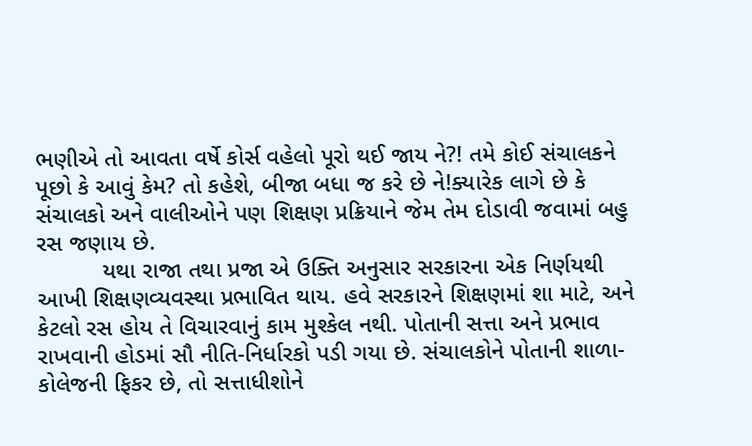ભણીએ તો આવતા વર્ષે કોર્સ વહેલો પૂરો થઈ જાય ને?! તમે કોઈ સંચાલકને પૂછો કે આવું કેમ? તો કહેશે, બીજા બધા જ કરે છે ને!ક્યારેક લાગે છે કે  સંચાલકો અને વાલીઓને પણ શિક્ષણ પ્રક્રિયાને જેમ તેમ દોડાવી જવામાં બહુ રસ જણાય છે.
          યથા રાજા તથા પ્રજા એ ઉક્તિ અનુસાર સરકારના એક નિર્ણયથી આખી શિક્ષણવ્યવસ્થા પ્રભાવિત થાય. હવે સરકારને શિક્ષણમાં શા માટે, અને કેટલો રસ હોય તે વિચારવાનું કામ મુશ્કેલ નથી. પોતાની સત્તા અને પ્રભાવ રાખવાની હોડમાં સૌ નીતિ-નિર્ધારકો પડી ગયા છે. સંચાલકોને પોતાની શાળા-કોલેજની ફિકર છે, તો સત્તાધીશોને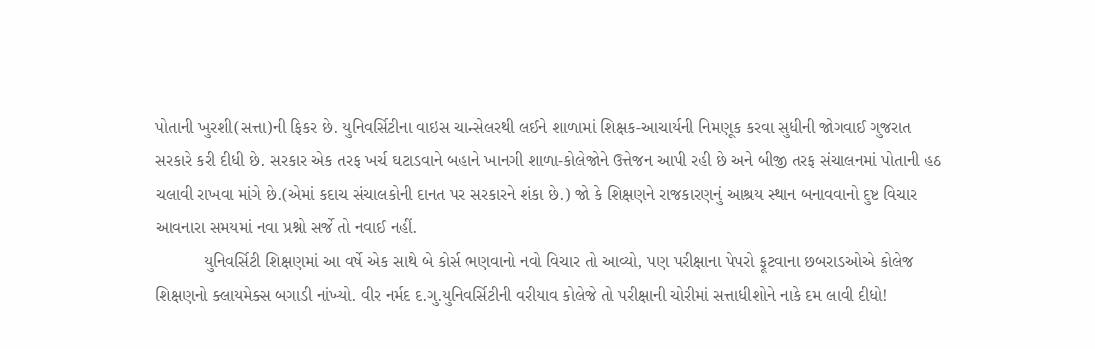પોતાની ખુરશી(સત્તા)ની ફિકર છે. યુનિવર્સિટીના વાઇસ ચાન્સેલરથી લઈને શાળામાં શિક્ષક-આચાર્યની નિમણૂક કરવા સુધીની જોગવાઈ ગુજરાત સરકારે કરી દીધી છે. સરકાર એક તરફ ખર્ચ ઘટાડવાને બહાને ખાનગી શાળા-કોલેજોને ઉત્તેજન આપી રહી છે અને બીજી તરફ સંચાલનમાં પોતાની હઠ ચલાવી રાખવા માંગે છે.(એમાં કદાચ સંચાલકોની દાનત પર સરકારને શંકા છે.) જો કે શિક્ષણને રાજકારણનું આશ્રય સ્થાન બનાવવાનો દુષ્ટ વિચાર આવનારા સમયમાં નવા પ્રશ્નો સર્જે તો નવાઈ નહીં.
          યુનિવર્સિટી શિક્ષણમાં આ વર્ષે એક સાથે બે કોર્સ ભણવાનો નવો વિચાર તો આવ્યો, પણ પરીક્ષાના પેપરો ફૂટવાના છબરાડઓએ કોલેજ શિક્ષણનો ક્લાયમેક્સ બગાડી નાંખ્યો. વીર નર્મદ દ.ગુ.યુનિવર્સિટીની વરીયાવ કોલેજે તો પરીક્ષાની ચોરીમાં સત્તાધીશોને નાકે દમ લાવી દીધો!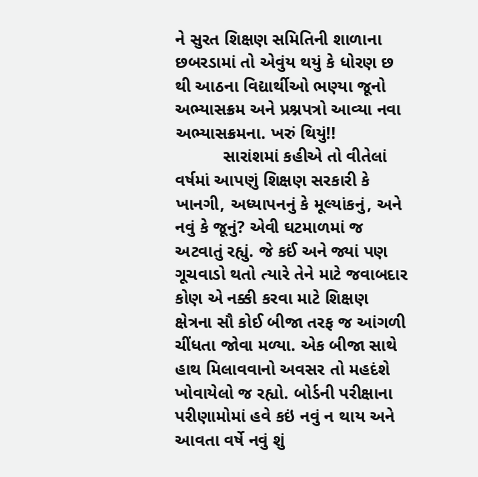ને સુરત શિક્ષણ સમિતિની શાળાના છબરડામાં તો એવુંય થયું કે ધોરણ છ થી આઠના વિદ્યાર્થીઓ ભણ્યા જૂનો અભ્યાસક્રમ અને પ્રશ્નપત્રો આવ્યા નવા અભ્યાસક્રમના. ખરું થિયું!!
          સારાંશમાં કહીએ તો વીતેલાં વર્ષમાં આપણું શિક્ષણ સરકારી કે ખાનગી, અધ્યાપનનું કે મૂલ્યાંકનું, અને નવું કે જૂનું? એવી ઘટમાળમાં જ અટવાતું રહ્યું. જે કઈં અને જ્યાં પણ ગૂચવાડો થતો ત્યારે તેને માટે જવાબદાર કોણ એ નક્કી કરવા માટે શિક્ષણ ક્ષેત્રના સૌ કોઈ બીજા તરફ જ આંગળી ચીંધતા જોવા મળ્યા. એક બીજા સાથે હાથ મિલાવવાનો અવસર તો મહદંશે ખોવાયેલો જ રહ્યો. બોર્ડની પરીક્ષાના પરીણામોમાં હવે કઇં નવું ન થાય અને આવતા વર્ષે નવું શું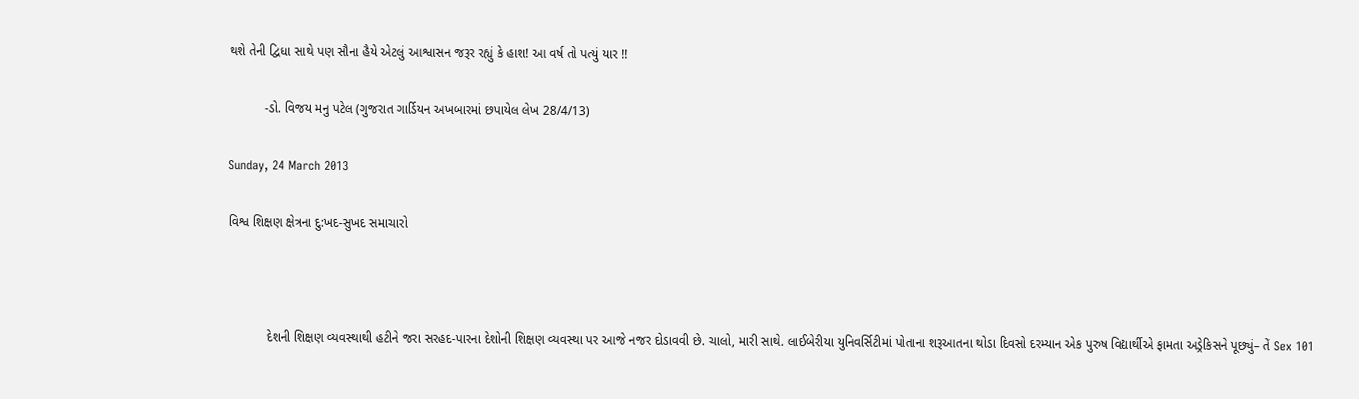થશે તેની દ્વિધા સાથે પણ સૌના હૈયે એટલું આશ્વાસન જરૂર રહ્યું કે હાશ! આ વર્ષ તો પત્યું યાર !!

          -ડો. વિજય મનુ પટેલ (ગુજરાત ગાર્ડિયન અખબારમાં છપાયેલ લેખ 28/4/13)

Sunday, 24 March 2013

વિશ્વ શિક્ષણ ક્ષેત્રના દુ:ખદ-સુખદ સમાચારો



           દેશની શિક્ષણ વ્યવસ્થાથી હટીને જરા સરહદ-પારના દેશોની શિક્ષણ વ્યવસ્થા પર આજે નજર દોડાવવી છે. ચાલો, મારી સાથે. લાઈબેરીયા યુનિવર્સિટીમાં પોતાના શરૂઆતના થોડા દિવસો દરમ્યાન એક પુરુષ વિદ્યાર્થીએ ફામતા અડ્રેકિસને પૂછ્યું– તેં Sex 101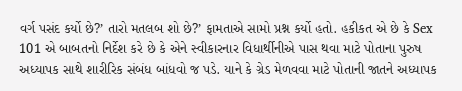વર્ગ પસંદ કર્યો છે?’ તારો મતલબ શો છે?’ ફામતાએ સામો પ્રશ્ન કર્યો હતો. હકીકત એ છે કે Sex 101 એ બાબતનો નિર્દેશ કરે છે કે એને સ્વીકારનાર વિધાર્થીનીએ પાસ થવા માટે પોતાના પુરુષ અધ્યાપક સાથે શારીરિક સંબંધ બાંધવો જ પડે. યાને કે ગ્રેડ મેળવવા માટે પોતાની જાતને અધ્યાપક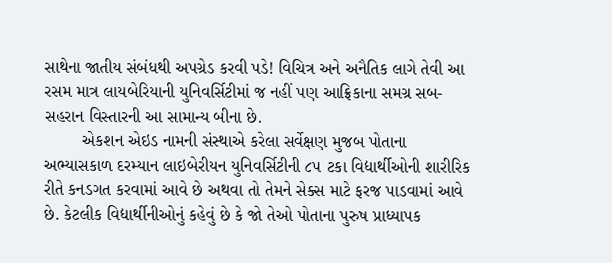સાથેના જાતીય સંબંધથી અપગ્રેડ કરવી પડે! વિચિત્ર અને અનૈતિક લાગે તેવી આ રસમ માત્ર લાયબેરિયાની યુનિવર્સિટીમાં જ નહીં પણ આફ્રિકાના સમગ્ર સબ-સહરાન વિસ્તારની આ સામાન્ય બીના છે.
        એકશન એઇડ નામની સંસ્થાએ કરેલા સર્વેક્ષણ મુજબ પોતાના અભ્યાસકાળ દરમ્યાન લાઇબેરીયન યુનિવર્સિટીની ૮૫ ટકા વિદ્યાર્થીઓની શારીરિક રીતે કનડગત કરવામાં આવે છે અથવા તો તેમને સેક્સ માટે ફરજ પાડવામાં આવે છે. કેટલીક વિદ્યાર્થીનીઓનું કહેવું છે કે જો તેઓ પોતાના પુરુષ પ્રાધ્યાપક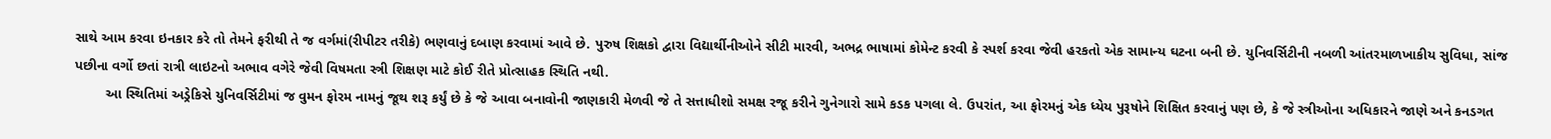સાથે આમ કરવા ઇનકાર કરે તો તેમને ફરીથી તે જ વર્ગમાં(રીપીટર તરીકે) ભણવાનું દબાણ કરવામાં આવે છે. પુરુષ શિક્ષકો દ્વારા વિદ્યાર્થીનીઓને સીટી મારવી, અભદ્ર ભાષામાં કોમેન્ટ કરવી કે સ્પર્શ કરવા જેવી હરકતો એક સામાન્ય ઘટના બની છે. યુનિવર્સિટીની નબળી આંતરમાળખાકીય સુવિધા, સાંજ પછીના વર્ગો છતાં રાત્રી લાઇટનો અભાવ વગેરે જેવી વિષમતા સ્ત્રી શિક્ષણ માટે કોઈ રીતે પ્રોત્સાહક સ્થિતિ નથી.
        આ સ્થિતિમાં અડ્રેકિસે યુનિવર્સિટીમાં જ વુમન ફોરમ નામનું જૂથ શરૂ કર્યું છે કે જે આવા બનાવોની જાણકારી મેળવી જે તે સત્તાધીશો સમક્ષ રજૂ કરીને ગુનેગારો સામે કડક પગલા લે. ઉપરાંત, આ ફોરમનું એક ધ્યેય પુરૂષોને શિક્ષિત કરવાનું પણ છે, કે જે સ્ત્રીઓના અધિકારને જાણે અને કનડગત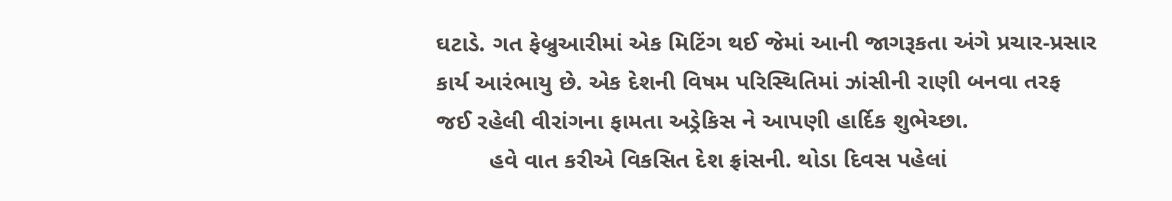ઘટાડે. ગત ફેબ્રુઆરીમાં એક મિટિંગ થઈ જેમાં આની જાગરૂકતા અંગે પ્રચાર-પ્રસાર કાર્ય આરંભાયુ છે. એક દેશની વિષમ પરિસ્થિતિમાં ઝાંસીની રાણી બનવા તરફ જઈ રહેલી વીરાંગના ફામતા અડ્રેકિસ ને આપણી હાર્દિક શુભેચ્છા.
        હવે વાત કરીએ વિકસિત દેશ ફ્રાંસની. થોડા દિવસ પહેલાં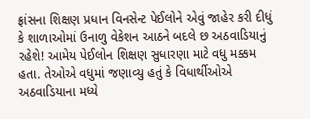ફ્રાંસના શિક્ષણ પ્રધાન વિનસેન્ટ પેઈલોને એવું જાહેર કરી દીધું કે શાળાઓમાં ઉનાળુ વેકેશન આઠને બદલે છ અઠવાડિયાનું રહેશે! આમેય પેઈલોન શિક્ષણ સુધારણા માટે વધુ મક્કમ હતા. તેઓએ વધુમાં જણાવ્યુ હતું કે વિધાર્થીઓએ અઠવાડિયાના મધ્યે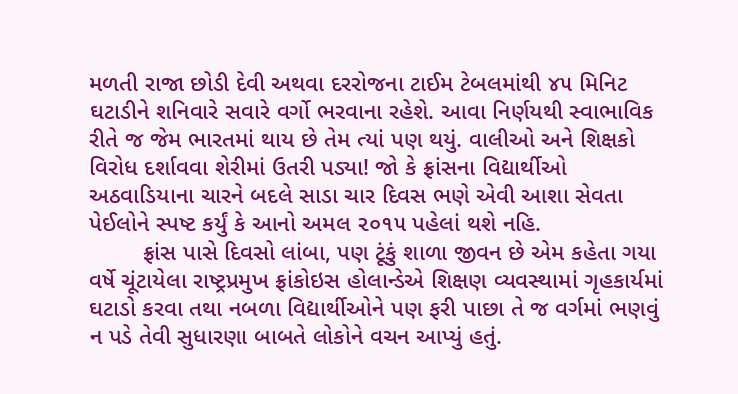મળતી રાજા છોડી દેવી અથવા દરરોજના ટાઈમ ટેબલમાંથી ૪૫ મિનિટ ઘટાડીને શનિવારે સવારે વર્ગો ભરવાના રહેશે. આવા નિર્ણયથી સ્વાભાવિક રીતે જ જેમ ભારતમાં થાય છે તેમ ત્યાં પણ થયું. વાલીઓ અને શિક્ષકો વિરોધ દર્શાવવા શેરીમાં ઉતરી પડ્યા! જો કે ફ્રાંસના વિદ્યાર્થીઓ અઠવાડિયાના ચારને બદલે સાડા ચાર દિવસ ભણે એવી આશા સેવતા પેઈલોને સ્પષ્ટ કર્યું કે આનો અમલ ૨૦૧૫ પહેલાં થશે નહિ.
        ફ્રાંસ પાસે દિવસો લાંબા, પણ ટૂંકું શાળા જીવન છે એમ કહેતા ગયા વર્ષે ચૂંટાયેલા રાષ્ટ્રપ્રમુખ ફ્રાંકોઇસ હોલાન્ડેએ શિક્ષણ વ્યવસ્થામાં ગૃહકાર્યમાં ઘટાડો કરવા તથા નબળા વિદ્યાર્થીઓને પણ ફરી પાછા તે જ વર્ગમાં ભણવું ન પડે તેવી સુધારણા બાબતે લોકોને વચન આપ્યું હતું.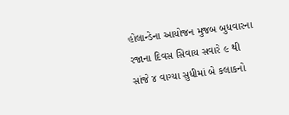હોલાન્ડેના આયોજન મુજબ બુધવારના રજાના દિવસ સિવાય સવારે ૯ થી સાંજે ૪ વાગ્યા સુધીમાં બે કલાકનો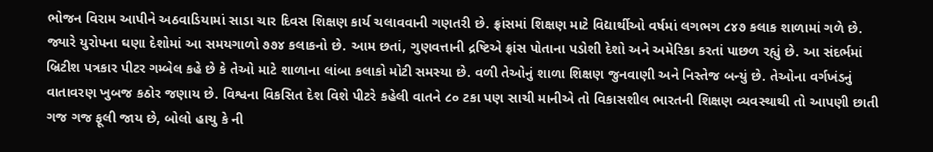ભોજન વિરામ આપીને અઠવાડિયામાં સાડા ચાર દિવસ શિક્ષણ કાર્ય ચલાવવાની ગણતરી છે. ફ્રાંસમાં શિક્ષણ માટે વિદ્યાર્થીઓ વર્ષમાં લગભગ ૮૪૭ કલાક શાળામાં ગળે છે. જ્યારે યુરોપના ઘણા દેશોમાં આ સમયગાળો ૭૭૪ કલાકનો છે. આમ છતાં, ગુણવત્તાની દ્રષ્ટિએ ફ્રાંસ પોતાના પડોશી દેશો અને અમેરિકા કરતાં પાછળ રહ્યું છે. આ સંદર્ભમાં બ્રિટીશ પત્રકાર પીટર ગમ્બેલ કહે છે કે તેઓ માટે શાળાના લાંબા કલાકો મોટી સમસ્યા છે. વળી તેઓનું શાળા શિક્ષણ જુનવાણી અને નિસ્તેજ બન્યું છે. તેઓના વર્ગખંડનું વાતાવરણ ખુબજ કઠોર જણાય છે. વિશ્વના વિકસિત દેશ વિશે પીટરે કહેલી વાતને ૮૦ ટકા પણ સાચી માનીએ તો વિકાસશીલ ભારતની શિક્ષણ વ્યવસ્થાથી તો આપણી છાતી ગજ ગજ ફૂલી જાય છે, બોલો હાચુ કે ની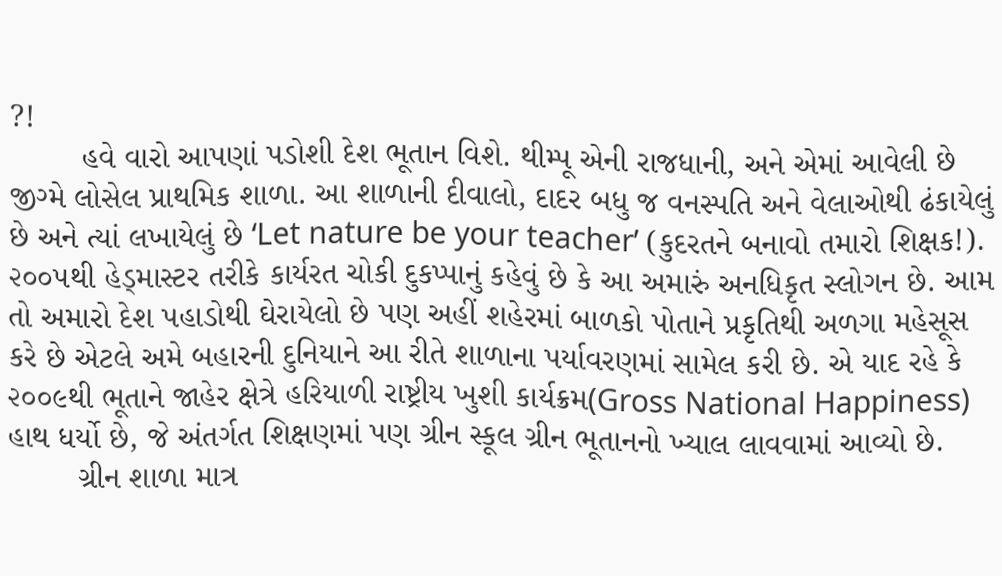?!
        હવે વારો આપણાં પડોશી દેશ ભૂતાન વિશે. થીમ્પૂ એની રાજધાની, અને એમાં આવેલી છે જીગ્મે લોસેલ પ્રાથમિક શાળા. આ શાળાની દીવાલો, દાદર બધુ જ વનસ્પતિ અને વેલાઓથી ઢંકાયેલું છે અને ત્યાં લખાયેલું છે ‘Let nature be your teacher’ (કુદરતને બનાવો તમારો શિક્ષક!). ૨૦૦૫થી હેડ્માસ્ટર તરીકે કાર્યરત ચોકી દુકપ્પાનું કહેવું છે કે આ અમારું અનધિકૃત સ્લોગન છે. આમ તો અમારો દેશ પહાડોથી ઘેરાયેલો છે પણ અહીં શહેરમાં બાળકો પોતાને પ્રકૃતિથી અળગા મહેસૂસ કરે છે એટલે અમે બહારની દુનિયાને આ રીતે શાળાના પર્યાવરણમાં સામેલ કરી છે. એ યાદ રહે કે ૨૦૦૯થી ભૂતાને જાહેર ક્ષેત્રે હરિયાળી રાષ્ટ્રીય ખુશી કાર્યક્રમ(Gross National Happiness) હાથ ધર્યો છે, જે અંતર્ગત શિક્ષણમાં પણ ગ્રીન સ્કૂલ ગ્રીન ભૂતાનનો ખ્યાલ લાવવામાં આવ્યો છે.
        ગ્રીન શાળા માત્ર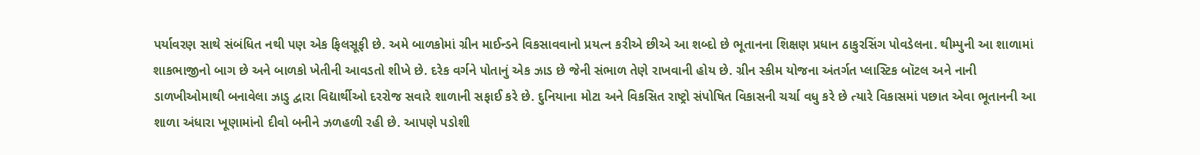પર્યાવરણ સાથે સંબંધિત નથી પણ એક ફિલસૂફી છે. અમે બાળકોમાં ગ્રીન માઈન્ડને વિકસાવવાનો પ્રયત્ન કરીએ છીએ આ શબ્દો છે ભૂતાનના શિક્ષણ પ્રધાન ઠાકુરસિંગ પોવડેલના. થીમ્પુની આ શાળામાં શાકભાજીનો બાગ છે અને બાળકો ખેતીની આવડતો શીખે છે. દરેક વર્ગને પોતાનું એક ઝાડ છે જેની સંભાળ તેણે રાખવાની હોય છે. ગ્રીન સ્કીમ યોજના અંતર્ગત પ્લાસ્ટિક બૉટલ અને નાની ડાળખીઓમાથી બનાવેલા ઝાડુ દ્વારા વિદ્યાર્થીઓ દરરોજ સવારે શાળાની સફાઈ કરે છે. દુનિયાના મોટા અને વિકસિત રાષ્ટ્રો સંપોષિત વિકાસની ચર્ચા વધુ કરે છે ત્યારે વિકાસમાં પછાત એવા ભૂતાનની આ શાળા અંધારા ખૂણામાંનો દીવો બનીને ઝળહળી રહી છે. આપણે પડોશી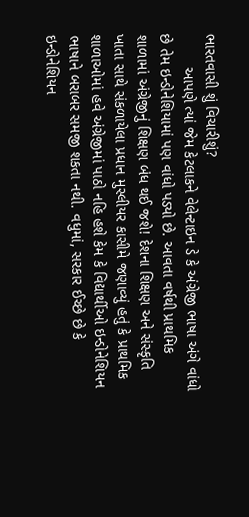ભારતવાસી શું વિચારીશું?
        આપણે ત્યાં જેમ કેટલાકને વેલેન્ટાઇન ડે કે અંગ્રેજી ભાષા અંગે વાંધો છે તેમ ઇન્ડોનેશિયામાં પણ વાંધો પડ્યો છે. આવતા વર્ષથી પ્રાથમિક શાળામાં અંગ્રેજીનું શિક્ષણ બંધ થઈ જશે! દેશના શિક્ષણ અને સંસ્કૃતિ ખાતા સાથે સંકળાયેલા પ્રધાન મુસ્લીયર કાસીમે જણાવ્યું હતું કે પ્રાથમિક શાળાઓમાં હવે અંગ્રેજીમાં પાઠો નહિ હશે કેમ કે વિદ્યાર્થીઓ ઇન્ડોનેશિયન ભાષાને બરાબર સમજી શકતા નથી. વધુમાં, સરકાર ઈચ્છે છે કે ઇન્ડોનેશિયન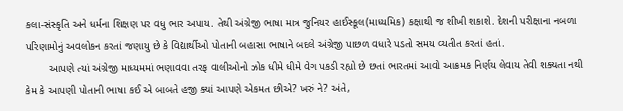કલા-સંસ્કૃતિ અને ધર્મના શિક્ષણ પર વધુ ભાર અપાય. તેથી અંગ્રેજી ભાષા માત્ર જુનિયર હાઈસ્કૂલ(માધ્યમિક) કક્ષાથી જ શીખી શકાશે. દેશની પરીક્ષાના નબળા પરિણામોનું અવલોકન કરતાં જણાયુ છે કે વિદ્યાર્થીઓ પોતાની બહાસા ભાષાને બદલે અંગ્રેજી પાછળ વધારે પડતો સમય વ્યતીત કરતાં હતાં.
        આપણે ત્યાં અંગ્રેજી માધ્યમમાં ભણાવવા તરફ વાલીઓનો ઝોક ધીમે ધીમે વેગ પકડી રહ્યો છે છતાં ભારતમાં આવો આક્રમક નિર્ણય લેવાય તેવી શક્યતા નથી કેમ કે આપણી પોતાની ભાષા કઈ એ બાબતે હજી ક્યાં આપણે એકમત છીએ? ખરું ને? અંતે,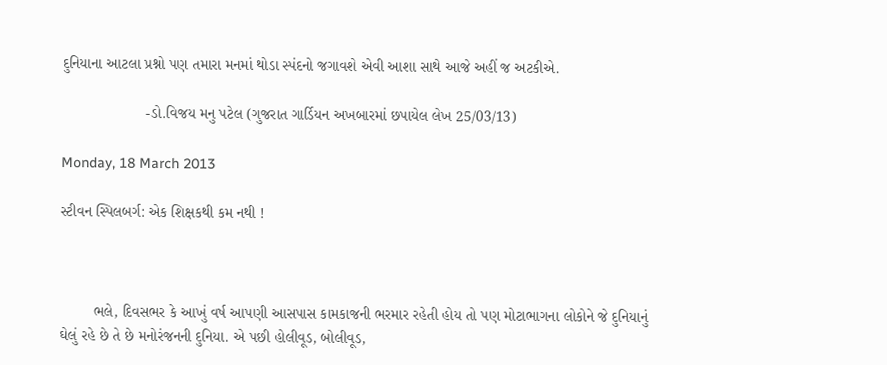દુનિયાના આટલા પ્રશ્નો પણ તમારા મનમાં થોડા સ્પંદનો જગાવશે એવી આશા સાથે આજે અહીં જ અટકીએ.

                    -ડો.વિજય મનુ પટેલ (ગુજરાત ગાર્ડિયન અખબારમાં છપાયેલ લેખ 25/03/13)

Monday, 18 March 2013

સ્ટીવન સ્પિલબર્ગ: એક શિક્ષકથી કમ નથી !



        ભલે, દિવસભર કે આખું વર્ષ આપણી આસપાસ કામકાજની ભરમાર રહેતી હોય તો પણ મોટાભાગના લોકોને જે દુનિયાનું ઘેલું રહે છે તે છે મનોરંજનની દુનિયા. એ પછી હોલીવૂડ, બોલીવૂડ,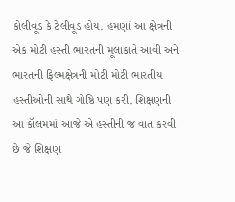કોલીવૂડ કે ટેલીવૂડ હોય. હમણાં આ ક્ષેત્રની એક મોટી હસ્તી ભારતની મૂલાકાતે આવી અને ભારતની ફિલ્મક્ષેત્રની મોટી મોટી ભારતીય હસ્તીઓની સાથે ગોષ્ઠિ પણ કરી. શિક્ષણની આ કૉલમમાં આજે એ હસ્તીની જ વાત કરવી છે જે શિક્ષણ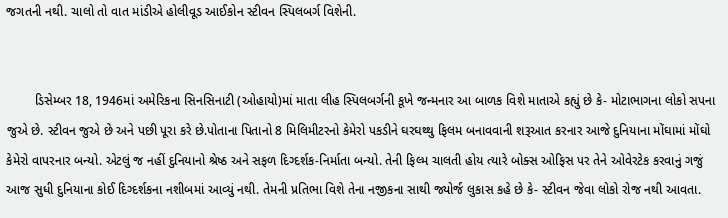જગતની નથી. ચાલો તો વાત માંડીએ હોલીવૂડ આઈકોન સ્ટીવન સ્પિલબર્ગ વિશેની.


        ડિસેમ્બર 18, 1946માં અમેરિકના સિનસિનાટી (ઓહાયો)માં માતા લીહ સ્પિલબર્ગની કૂખે જન્મનાર આ બાળક વિશે માતાએ કહ્યું છે કે- મોટાભાગના લોકો સપના જુએ છે. સ્ટીવન જુએ છે અને પછી પૂરા કરે છે.પોતાના પિતાનો 8 મિલિમીટરનો કેમેરો પકડીને ઘરઘથ્થુ ફિલમ બનાવવાની શરૂઆત કરનાર આજે દુનિયાના મોંઘામાં મોંઘો કેમેરો વાપરનાર બન્યો. એટલું જ નહીં દુનિયાનો શ્રેષ્ઠ અને સફળ દિગ્દર્શક-નિર્માતા બન્યો. તેની ફિલ્મ ચાલતી હોય ત્યારે બોક્સ ઓફિસ પર તેને ઓવેરટેક કરવાનું ગજું આજ સુધી દુનિયાના કોઈ દિગ્દર્શકના નશીબમાં આવ્યું નથી. તેમની પ્રતિભા વિશે તેના નજીકના સાથી જ્યોર્જ લુકાસ કહે છે કે- સ્ટીવન જેવા લોકો રોજ નથી આવતા.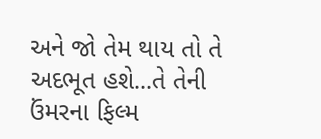અને જો તેમ થાય તો તે અદભૂત હશે...તે તેની ઉંમરના ફિલ્મ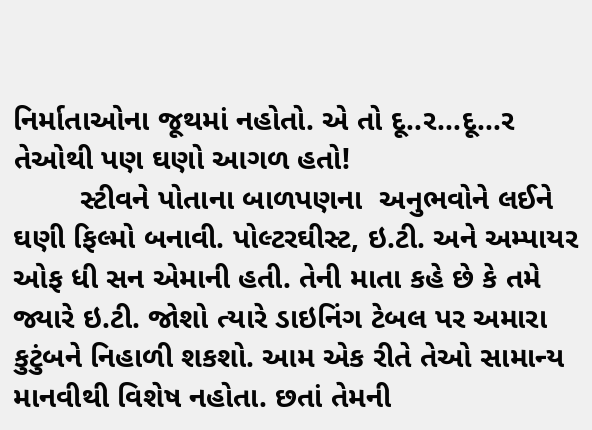નિર્માતાઓના જૂથમાં નહોતો. એ તો દૂ..ર...દૂ...ર તેઓથી પણ ઘણો આગળ હતો!
        સ્ટીવને પોતાના બાળપણના  અનુભવોને લઈને ઘણી ફિલ્મો બનાવી. પોલ્ટરઘીસ્ટ, ઇ.ટી. અને અમ્પાયર ઓફ ધી સન એમાની હતી. તેની માતા કહે છે કે તમે જ્યારે ઇ.ટી. જોશો ત્યારે ડાઇનિંગ ટેબલ પર અમારા કુટુંબને નિહાળી શકશો. આમ એક રીતે તેઓ સામાન્ય માનવીથી વિશેષ નહોતા. છતાં તેમની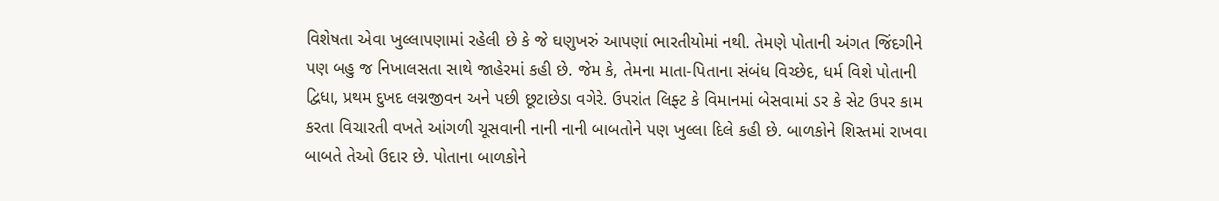વિશેષતા એવા ખુલ્લાપણામાં રહેલી છે કે જે ઘણુખરું આપણાં ભારતીયોમાં નથી. તેમણે પોતાની અંગત જિંદગીને પણ બહુ જ નિખાલસતા સાથે જાહેરમાં કહી છે. જેમ કે, તેમના માતા-પિતાના સંબંધ વિચ્છેદ, ધર્મ વિશે પોતાની દ્વિધા, પ્રથમ દુખદ લગ્નજીવન અને પછી છૂટાછેડા વગેરે. ઉપરાંત લિફ્ટ કે વિમાનમાં બેસવામાં ડર કે સેટ ઉપર કામ કરતા વિચારતી વખતે આંગળી ચૂસવાની નાની નાની બાબતોને પણ ખુલ્લા દિલે કહી છે. બાળકોને શિસ્તમાં રાખવા બાબતે તેઓ ઉદાર છે. પોતાના બાળકોને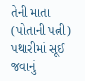તેની માતા (પોતાની પત્ની) પથારીમાં સૂઈ જવાનું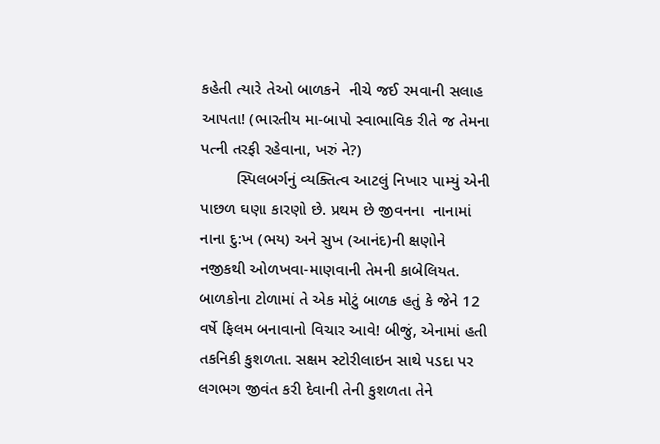કહેતી ત્યારે તેઓ બાળકને  નીચે જઈ રમવાની સલાહ આપતા! (ભારતીય મા-બાપો સ્વાભાવિક રીતે જ તેમના પત્ની તરફી રહેવાના, ખરું ને?)
        સ્પિલબર્ગનું વ્યક્તિત્વ આટલું નિખાર પામ્યું એની પાછળ ઘણા કારણો છે. પ્રથમ છે જીવનના  નાનામાં નાના દુ:ખ (ભય) અને સુખ (આનંદ)ની ક્ષણોને નજીકથી ઓળખવા-માણવાની તેમની કાબેલિયત. બાળકોના ટોળામાં તે એક મોટું બાળક હતું કે જેને 12 વર્ષે ફિલમ બનાવાનો વિચાર આવે! બીજું, એનામાં હતી તકનિકી કુશળતા. સક્ષમ સ્ટોરીલાઇન સાથે પડદા પર લગભગ જીવંત કરી દેવાની તેની કુશળતા તેને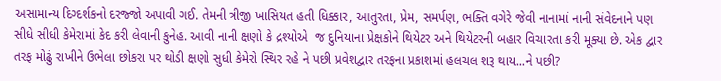અસામાન્ય દિગ્દર્શકનો દરજ્જો અપાવી ગઈ. તેમની ત્રીજી ખાસિયત હતી ધિક્કાર, આતુરતા, પ્રેમ, સમર્પણ, ભક્તિ વગેરે જેવી નાનામાં નાની સંવેદનાને પણ સીધે સીધી કેમેરામાં કેદ કરી લેવાની કુનેહ. આવી નાની ક્ષણો કે દ્રશ્યોએ  જ દુનિયાના પ્રેક્ષકોને થિયેટર અને થિયેટરની બહાર વિચારતા કરી મૂક્યા છે. એક દ્વાર તરફ મોઢું રાખીને ઉભેલા છોકરા પર થોડી ક્ષણો સુધી કેમેરો સ્થિર રહે ને પછી પ્રવેશદ્વાર તરફના પ્રકાશમાં હલચલ શરૂ થાય...ને પછી?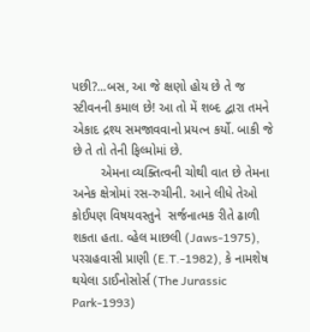પછી?...બસ, આ જે ક્ષણો હોય છે તે જ સ્ટીવનની કમાલ છે! આ તો મેં શબ્દ દ્વારા તમને એકાદ દ્રશ્ય સમજાવવાનો પ્રયત્ન કર્યો. બાકી જે છે તે તો તેની ફિલ્મોમાં છે.
        એમના વ્યક્તિત્વની ચોથી વાત છે તેમના અનેક ક્ષેત્રોમાં રસ-રુચીની. આને લીધે તેઓ કોઈપણ વિષયવસ્તુને  સર્જનાત્મક રીતે ઢાળી શકતા હતા. વ્હેલ માછલી (Jaws-1975), પરગ્રહવાસી પ્રાણી (E.T.-1982), કે નામશેષ થયેલા ડાઈનોસોર્સ (The Jurassic Park-1993)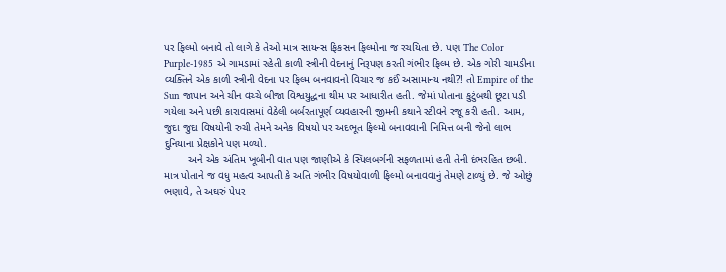પર ફિલ્મો બનાવે તો લાગે કે તેઓ માત્ર સાયન્સ ફિકસન ફિલ્મોના જ રચયિતા છે. પણ The Color Purple-1985 એ ગામડામાં રહેતી કાળી સ્ત્રીની વેદનાનું નિરૂપણ કરતી ગંભીર ફિલ્મ છે. એક ગોરી ચામડીના વ્યક્તિને એક કાળી સ્ત્રીની વેદના પર ફિલ્મ બનવાવનો વિચાર જ કઈં અસામાન્ય નથી?! તો Empire of the Sun જાપાન અને ચીન વચ્ચે બીજા વિશ્વયુદ્ધના થીમ પર આધારીત હતી. જેમાં પોતાના કુટુંબથી છૂટા પડી ગયેલા અને પછી કારાવાસમાં વેઠેલી બર્બરતાપૂર્ણ વ્યવહારની જીમની કથાને સ્ટીવને રજૂ કરી હતી. આમ, જુદા જુદા વિષયોની રુચી તેમને અનેક વિષયો પર અદભૂત ફિલ્મો બનાવવાની નિમિત્ત બની જેનો લાભ દુનિયાના પ્રેક્ષકોને પણ મળ્યો.
        અને એક અંતિમ ખૂબીની વાત પણ જાણીએ કે સ્પિલબર્ગની સફળતામાં હતી તેની દંભરહિત છબી. માત્ર પોતાને જ વધુ મહત્વ આપતી કે અતિ ગંભીર વિષયોવાળી ફિલ્મો બનાવવાનું તેમણે ટાળ્યું છે. જે ઓછું ભણાવે, તે અઘરું પેપર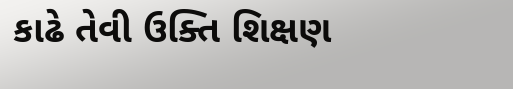કાઢે તેવી ઉક્તિ શિક્ષણ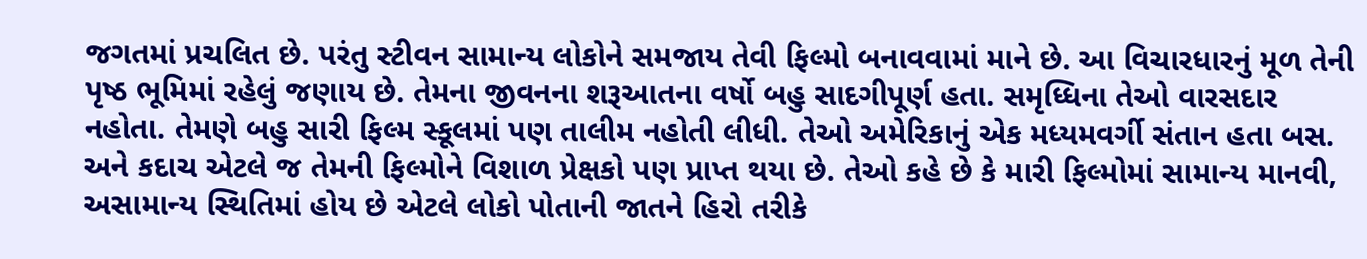જગતમાં પ્રચલિત છે. પરંતુ સ્ટીવન સામાન્ય લોકોને સમજાય તેવી ફિલ્મો બનાવવામાં માને છે. આ વિચારધારનું મૂળ તેની પૃષ્ઠ ભૂમિમાં રહેલું જણાય છે. તેમના જીવનના શરૂઆતના વર્ષો બહુ સાદગીપૂર્ણ હતા. સમૃધ્ધિના તેઓ વારસદાર નહોતા. તેમણે બહુ સારી ફિલ્મ સ્કૂલમાં પણ તાલીમ નહોતી લીધી. તેઓ અમેરિકાનું એક મધ્યમવર્ગી સંતાન હતા બસ. અને કદાચ એટલે જ તેમની ફિલ્મોને વિશાળ પ્રેક્ષકો પણ પ્રાપ્ત થયા છે. તેઓ કહે છે કે મારી ફિલ્મોમાં સામાન્ય માનવી, અસામાન્ય સ્થિતિમાં હોય છે એટલે લોકો પોતાની જાતને હિરો તરીકે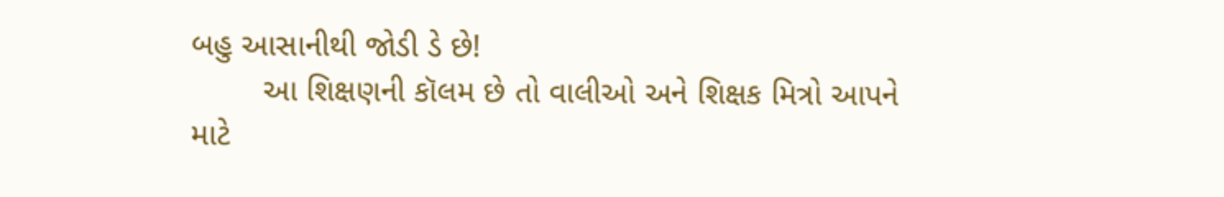બહુ આસાનીથી જોડી ડે છે!
        આ શિક્ષણની કૉલમ છે તો વાલીઓ અને શિક્ષક મિત્રો આપને માટે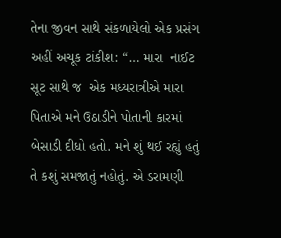તેના જીવન સાથે સંકળાયેલો એક પ્રસંગ અહીં અચૂક ટાંકીશ: “… મારા  નાઈટ સૂટ સાથે જ  એક મધ્યરાત્રીએ મારા પિતાએ મને ઉઠાડીને પોતાની કારમાં બેસાડી દીધો હતો. મને શું થઈ રહ્યું હતું તે કશું સમજાતું નહોતું. એ ડરામણી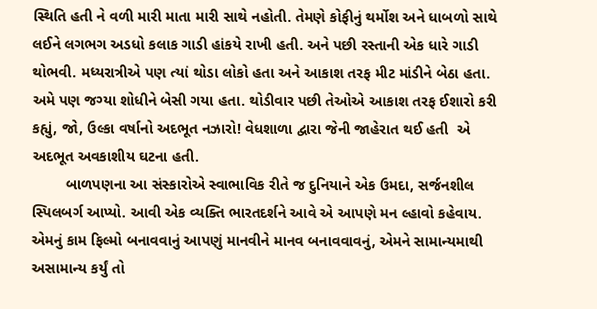સ્થિતિ હતી ને વળી મારી માતા મારી સાથે નહોતી. તેમણે કોફીનું થર્મોશ અને ધાબળો સાથે લઈને લગભગ અડધો કલાક ગાડી હાંકયે રાખી હતી. અને પછી રસ્તાની એક ધારે ગાડી થોભવી. મધ્યરાત્રીએ પણ ત્યાં થોડા લોકો હતા અને આકાશ તરફ મીટ માંડીને બેઠા હતા. અમે પણ જગ્યા શોધીને બેસી ગયા હતા. થોડીવાર પછી તેઓએ આકાશ તરફ ઈશારો કરી કહ્યું, જો, ઉલ્કા વર્ષાનો અદભૂત નઝારો! વેધશાળા દ્વારા જેની જાહેરાત થઈ હતી  એ અદભૂત અવકાશીય ઘટના હતી.
        બાળપણના આ સંસ્કારોએ સ્વાભાવિક રીતે જ દુનિયાને એક ઉમદા, સર્જનશીલ સ્પિલબર્ગ આપ્યો. આવી એક વ્યક્તિ ભારતદર્શને આવે એ આપણે મન લ્હાવો કહેવાય. એમનું કામ ફિલ્મો બનાવવાનું આપણું માનવીને માનવ બનાવવાવનું, એમને સામાન્યમાથી અસામાન્ય કર્યું તો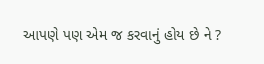આપણે પણ એમ જ કરવાનું હોય છે ને ?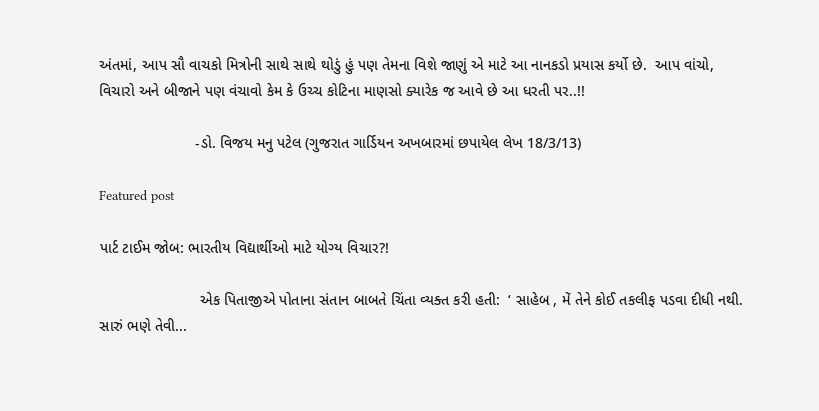અંતમાં, આપ સૌ વાચકો મિત્રોની સાથે સાથે થોડું હું પણ તેમના વિશે જાણું એ માટે આ નાનકડો પ્રયાસ કર્યો છે.  આપ વાંચો, વિચારો અને બીજાને પણ વંચાવો કેમ કે ઉચ્ચ કોટિના માણસો ક્યારેક જ આવે છે આ ધરતી પર..!!

                       -ડો. વિજય મનુ પટેલ (ગુજરાત ગાર્ડિયન અખબારમાં છપાયેલ લેખ 18/3/13)

Featured post

પાર્ટ ટાઈમ જોબ: ભારતીય વિદ્યાર્થીઓ માટે યોગ્ય વિચાર?!

                        એક પિતાજીએ પોતાના સંતાન બાબતે ચિંતા વ્યક્ત કરી હતી:  ‘ સાહેબ , મેં તેને કોઈ તકલીફ પડવા દીધી નથી. સારું ભણે તેવી...